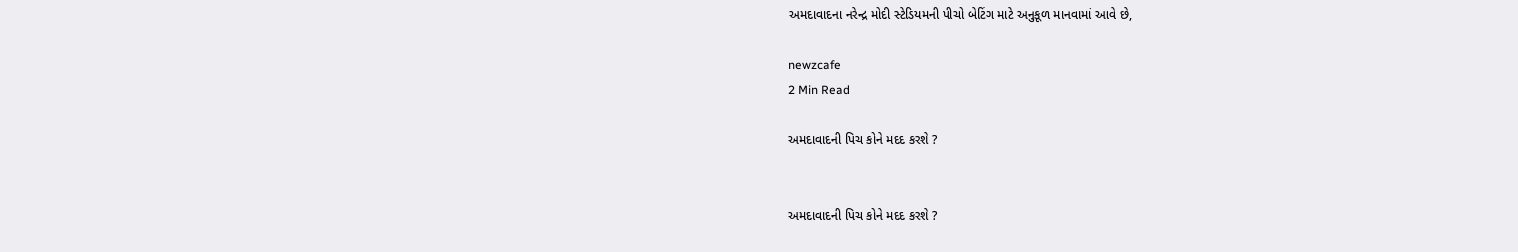અમદાવાદના નરેન્દ્ર મોદી સ્ટેડિયમની પીચો બેટિંગ માટે અનુકૂળ માનવામાં આવે છે,

newzcafe
2 Min Read

અમદાવાદની પિચ કોને મદદ કરશે ?


અમદાવાદની પિચ કોને મદદ કરશે ?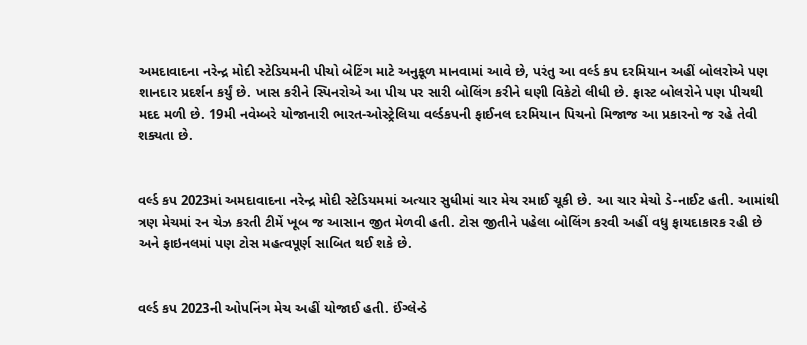અમદાવાદના નરેન્દ્ર મોદી સ્ટેડિયમની પીચો બેટિંગ માટે અનુકૂળ માનવામાં આવે છે, પરંતુ આ વર્લ્ડ કપ દરમિયાન અહીં બોલરોએ પણ શાનદાર પ્રદર્શન કર્યું છે. ખાસ કરીને સ્પિનરોએ આ પીચ પર સારી બોલિંગ કરીને ઘણી વિકેટો લીધી છે. ફાસ્ટ બોલરોને પણ પીચથી મદદ મળી છે. 19મી નવેમ્બરે યોજાનારી ભારત-ઓસ્ટ્રેલિયા વર્લ્ડકપની ફાઈનલ દરમિયાન પિચનો મિજાજ આ પ્રકારનો જ રહે તેવી શક્યતા છે.


વર્લ્ડ કપ 2023માં અમદાવાદના નરેન્દ્ર મોદી સ્ટેડિયમમાં અત્યાર સુધીમાં ચાર મેચ રમાઈ ચૂકી છે. આ ચાર મેચો ડે-નાઈટ હતી. આમાંથી ત્રણ મેચમાં રન ચેઝ કરતી ટીમેં ખૂબ જ આસાન જીત મેળવી હતી. ટોસ જીતીને પહેલા બોલિંગ કરવી અહીં વધુ ફાયદાકારક રહી છે અને ફાઇનલમાં પણ ટોસ મહત્વપૂર્ણ સાબિત થઈ શકે છે.


વર્લ્ડ કપ 2023ની ઓપનિંગ મેચ અહીં યોજાઈ હતી. ઈંગ્લેન્ડે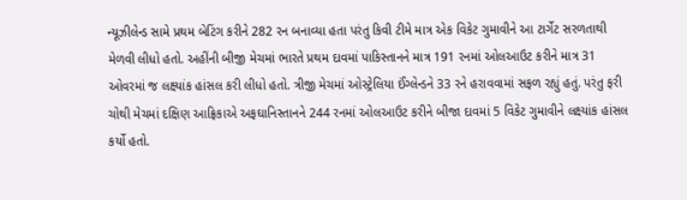ન્યૂઝીલેન્ડ સામે પ્રથમ બેટિંગ કરીને 282 રન બનાવ્યા હતા પરંતુ કિવી ટીમે માત્ર એક વિકેટ ગુમાવીને આ ટાર્ગેટ સરળતાથી મેળવી લીધો હતો. અહીંની બીજી મેચમાં ભારતે પ્રથમ દાવમાં પાકિસ્તાનને માત્ર 191 રનમાં ઓલઆઉટ કરીને માત્ર 31 ઓવરમાં જ લક્ષ્યાંક હાંસલ કરી લીધો હતો. ત્રીજી મેચમાં ઓસ્ટ્રેલિયા ઈંગ્લેન્ડને 33 રને હરાવવામાં સફળ રહ્યું હતું. પરંતુ ફરી ચોથી મેચમાં દક્ષિણ આફ્રિકાએ અફઘાનિસ્તાનને 244 રનમાં ઓલઆઉટ કરીને બીજા દાવમાં 5 વિકેટ ગુમાવીને લક્ષ્યાંક હાંસલ કર્યો હતો.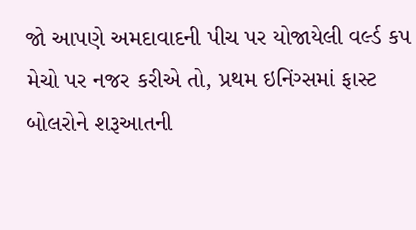જો આપણે અમદાવાદની પીચ પર યોજાયેલી વર્લ્ડ કપ મેચો પર નજર કરીએ તો, પ્રથમ ઇનિંગ્સમાં ફાસ્ટ બોલરોને શરૂઆતની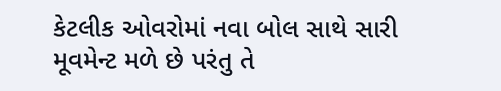કેટલીક ઓવરોમાં નવા બોલ સાથે સારી મૂવમેન્ટ મળે છે પરંતુ તે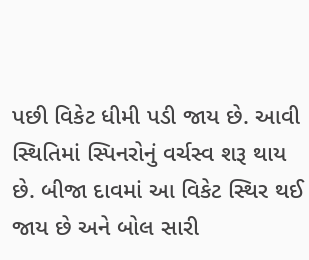પછી વિકેટ ધીમી પડી જાય છે. આવી સ્થિતિમાં સ્પિનરોનું વર્ચસ્વ શરૂ થાય છે. બીજા દાવમાં આ વિકેટ સ્થિર થઈ જાય છે અને બોલ સારી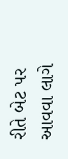રીતે બેટ પર આવવા લાગે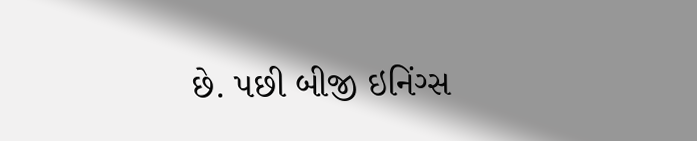છે. પછી બીજી ઇનિંગ્સ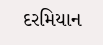દરમિયાન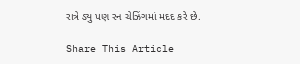રાત્રે ડ્યુ પણ રન ચેઝિંગમાં મદદ કરે છે.

Share This Article